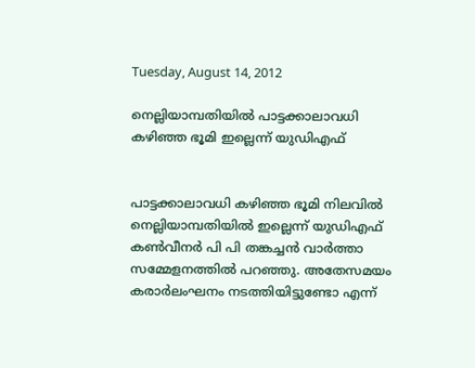Tuesday, August 14, 2012

നെല്ലിയാമ്പതിയില്‍ പാട്ടക്കാലാവധി കഴിഞ്ഞ ഭൂമി ഇല്ലെന്ന് യുഡിഎഫ്


പാട്ടക്കാലാവധി കഴിഞ്ഞ ഭൂമി നിലവില്‍ നെല്ലിയാമ്പതിയില്‍ ഇല്ലെന്ന് യുഡിഎഫ് കണ്‍വീനര്‍ പി പി തങ്കച്ചന്‍ വാര്‍ത്താ സമ്മേളനത്തില്‍ പറഞ്ഞു. അതേസമയം കരാര്‍ലംഘനം നടത്തിയിട്ടുണ്ടോ എന്ന്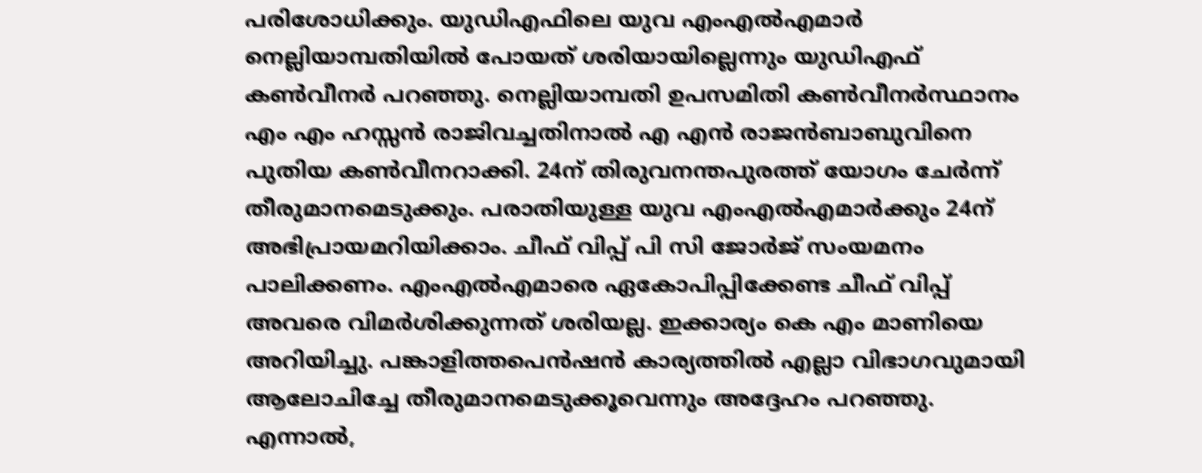പരിശോധിക്കും. യുഡിഎഫിലെ യുവ എംഎല്‍എമാര്‍ നെല്ലിയാമ്പതിയില്‍ പോയത് ശരിയായില്ലെന്നും യുഡിഎഫ് കണ്‍വീനര്‍ പറഞ്ഞു. നെല്ലിയാമ്പതി ഉപസമിതി കണ്‍വീനര്‍സ്ഥാനം എം എം ഹസ്സന്‍ രാജിവച്ചതിനാല്‍ എ എന്‍ രാജന്‍ബാബുവിനെ പുതിയ കണ്‍വീനറാക്കി. 24ന് തിരുവനന്തപുരത്ത് യോഗം ചേര്‍ന്ന് തീരുമാനമെടുക്കും. പരാതിയുള്ള യുവ എംഎല്‍എമാര്‍ക്കും 24ന് അഭിപ്രായമറിയിക്കാം. ചീഫ് വിപ്പ് പി സി ജോര്‍ജ് സംയമനം പാലിക്കണം. എംഎല്‍എമാരെ ഏകോപിപ്പിക്കേണ്ട ചീഫ് വിപ്പ് അവരെ വിമര്‍ശിക്കുന്നത് ശരിയല്ല. ഇക്കാര്യം കെ എം മാണിയെ അറിയിച്ചു. പങ്കാളിത്തപെന്‍ഷന്‍ കാര്യത്തില്‍ എല്ലാ വിഭാഗവുമായി ആലോചിച്ചേ തീരുമാനമെടുക്കൂവെന്നും അദ്ദേഹം പറഞ്ഞു.
എന്നാല്‍,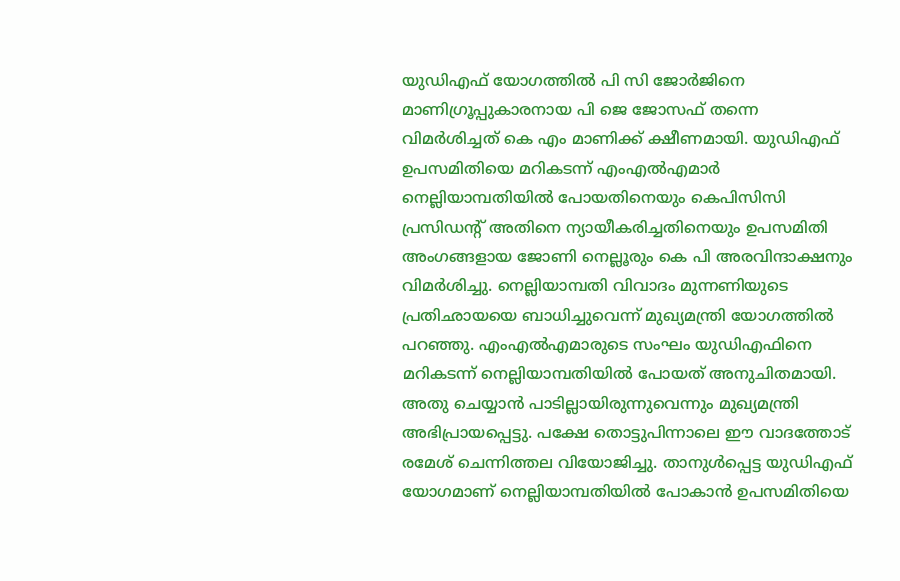യുഡിഎഫ് യോഗത്തില്‍ പി സി ജോര്‍ജിനെ മാണിഗ്രൂപ്പുകാരനായ പി ജെ ജോസഫ് തന്നെ വിമര്‍ശിച്ചത് കെ എം മാണിക്ക് ക്ഷീണമായി. യുഡിഎഫ് ഉപസമിതിയെ മറികടന്ന് എംഎല്‍എമാര്‍ നെല്ലിയാമ്പതിയില്‍ പോയതിനെയും കെപിസിസി പ്രസിഡന്റ് അതിനെ ന്യായീകരിച്ചതിനെയും ഉപസമിതി അംഗങ്ങളായ ജോണി നെല്ലൂരും കെ പി അരവിന്ദാക്ഷനും വിമര്‍ശിച്ചു. നെല്ലിയാമ്പതി വിവാദം മുന്നണിയുടെ പ്രതിഛായയെ ബാധിച്ചുവെന്ന് മുഖ്യമന്ത്രി യോഗത്തില്‍ പറഞ്ഞു. എംഎല്‍എമാരുടെ സംഘം യുഡിഎഫിനെ മറികടന്ന് നെല്ലിയാമ്പതിയില്‍ പോയത് അനുചിതമായി. അതു ചെയ്യാന്‍ പാടില്ലായിരുന്നുവെന്നും മുഖ്യമന്ത്രി അഭിപ്രായപ്പെട്ടു. പക്ഷേ തൊട്ടുപിന്നാലെ ഈ വാദത്തോട് രമേശ് ചെന്നിത്തല വിയോജിച്ചു. താനുള്‍പ്പെട്ട യുഡിഎഫ് യോഗമാണ് നെല്ലിയാമ്പതിയില്‍ പോകാന്‍ ഉപസമിതിയെ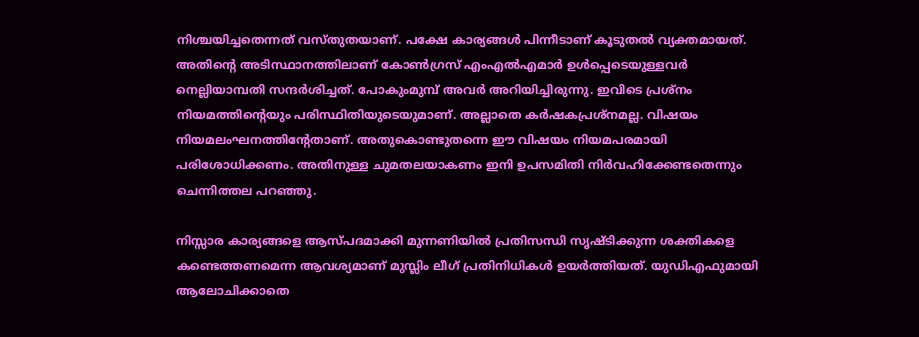നിശ്ചയിച്ചതെന്നത് വസ്തുതയാണ്. പക്ഷേ കാര്യങ്ങള്‍ പിന്നീടാണ് കൂടുതല്‍ വ്യക്തമായത്. അതിന്റെ അടിസ്ഥാനത്തിലാണ് കോണ്‍ഗ്രസ് എംഎല്‍എമാര്‍ ഉള്‍പ്പെടെയുള്ളവര്‍ നെല്ലിയാമ്പതി സന്ദര്‍ശിച്ചത്. പോകുംമുമ്പ് അവര്‍ അറിയിച്ചിരുന്നു. ഇവിടെ പ്രശ്നം നിയമത്തിന്റെയും പരിസ്ഥിതിയുടെയുമാണ്. അല്ലാതെ കര്‍ഷകപ്രശ്നമല്ല. വിഷയം നിയമലംഘനത്തിന്റേതാണ്. അതുകൊണ്ടുതന്നെ ഈ വിഷയം നിയമപരമായി പരിശോധിക്കണം. അതിനുള്ള ചുമതലയാകണം ഇനി ഉപസമിതി നിര്‍വഹിക്കേണ്ടതെന്നും ചെന്നിത്തല പറഞ്ഞു.

നിസ്സാര കാര്യങ്ങളെ ആസ്പദമാക്കി മുന്നണിയില്‍ പ്രതിസന്ധി സൃഷ്ടിക്കുന്ന ശക്തികളെ കണ്ടെത്തണമെന്ന ആവശ്യമാണ് മുസ്ലിം ലീഗ് പ്രതിനിധികള്‍ ഉയര്‍ത്തിയത്. യുഡിഎഫുമായി ആലോചിക്കാതെ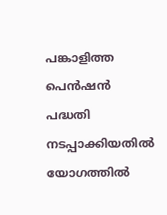പങ്കാളിത്ത പെന്‍ഷന്‍ പദ്ധതി നടപ്പാക്കിയതില്‍ യോഗത്തില്‍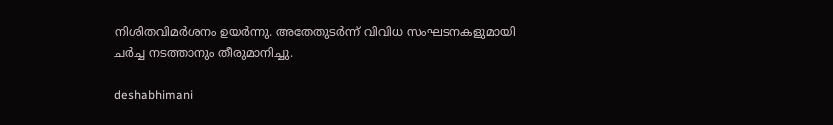നിശിതവിമര്‍ശനം ഉയര്‍ന്നു. അതേതുടര്‍ന്ന് വിവിധ സംഘടനകളുമായി ചര്‍ച്ച നടത്താനും തീരുമാനിച്ചു.

deshabhimani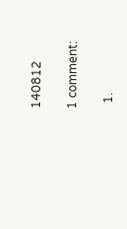140812

1 comment:

  1.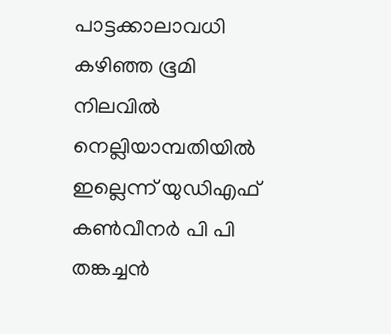പാട്ടക്കാലാവധി കഴിഞ്ഞ ഭൂമി നിലവില്‍ നെല്ലിയാമ്പതിയില്‍ ഇല്ലെന്ന് യുഡിഎഫ് കണ്‍വീനര്‍ പി പി തങ്കച്ചന്‍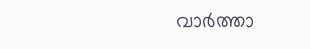വാര്‍ത്താ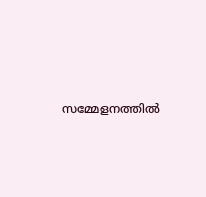സമ്മേളനത്തില്‍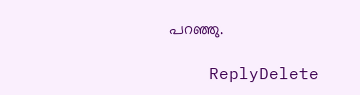പറഞ്ഞു.

    ReplyDelete